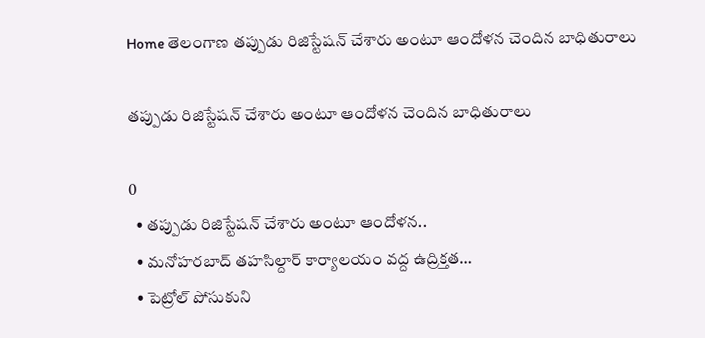Home తెలంగాణ తప్పుడు రిజిస్టేషన్ చేశారు అంటూ ఆందోళన చెందిన బాధితురాలు

తప్పుడు రిజిస్టేషన్ చేశారు అంటూ ఆందోళన చెందిన బాధితురాలు

0
  • తప్పుడు రిజిస్టేషన్ చేశారు అంటూ ఆందోళన..
  • మనోహరబాద్ తహసిల్దార్ కార్యాలయం వద్ద ఉద్రిక్తత…
  • పెట్రోల్ పోసుకుని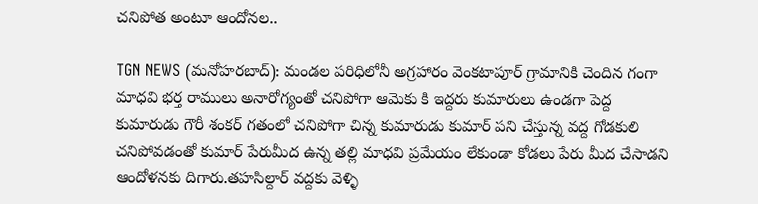చనిపోత అంటూ ఆందోనల..

TGN NEWS (మనోహరబాద్): మండల పరిధిలోనీ అగ్రహారం వెంకటాపూర్ గ్రామానికి చెందిన గంగా మాధవి భర్త రాములు అనారోగ్యంతో చనిపోగా ఆమెకు కి ఇద్దరు కుమారులు ఉండగా పెద్ద కుమారుడు గౌరీ శంకర్ గతంలో చనిపోగా చిన్న కుమారుడు కుమార్ పని చేస్తున్న వద్ద గోడకులి చనిపోవడంతో కుమార్ పేరుమీద ఉన్న తల్లి మాధవి ప్రమేయం లేకుండా కోడలు పేరు మీద చేసాడని ఆందోళనకు దిగారు.తహసిల్దార్ వద్దకు వెళ్ళి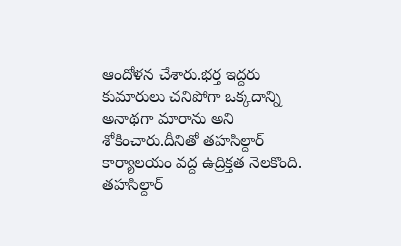ఆందోళన చేశారు.భర్త ఇద్దరు కుమారులు చనిపోగా ఒక్కదాన్ని అనాథగా మారాను అని శోకించారు.దీనితో తహసిల్దార్ కార్యాలయం వద్ద ఉద్రిక్తత నెలకొంది. తహసిల్దార్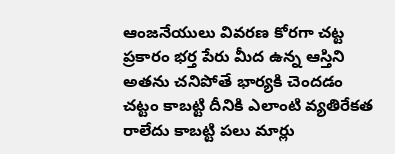ఆంజనేయులు వివరణ కోరగా చట్ట ప్రకారం భర్త పేరు మీద ఉన్న ఆస్తిని అతను చనిపోతే భార్యకి చెందడం చట్టం కాబట్టి దీనికి ఎలాంటి వ్యతిరేకత రాలేదు కాబట్టి పలు మార్లు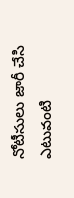నోటీసులు జారీ చేసి ఎటువంటి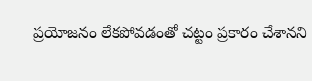ప్రయోజనం లేకపోవడంతో చట్టం ప్రకారం చేశానని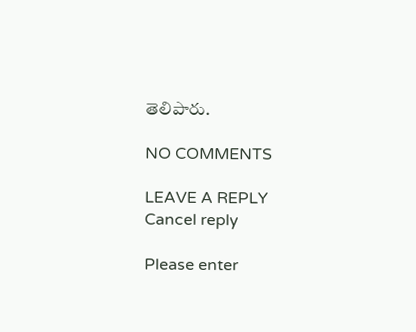తెలిపారు.

NO COMMENTS

LEAVE A REPLY Cancel reply

Please enter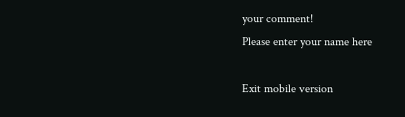your comment!
Please enter your name here

Exit mobile version